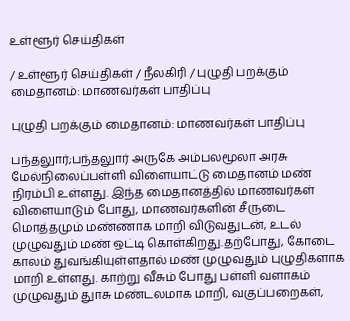உள்ளூர் செய்திகள்

/ உள்ளூர் செய்திகள் / நீலகிரி / புழுதி பறக்கும் மைதானம்: மாணவர்கள் பாதிப்பு

புழுதி பறக்கும் மைதானம்: மாணவர்கள் பாதிப்பு

பந்தலுார்;பந்தலுார் அருகே அம்பலமூலா அரசு மேல்நிலைப்பள்ளி விளையாட்டு மைதானம் மண் நிரம்பி உள்ளது. இந்த மைதானத்தில் மாணவர்கள் விளையாடும் போது, மாணவர்களின் சீருடை மொத்தமும் மண்ணாக மாறி விடுவதுடன், உடல் முழுவதும் மண் ஒட்டி கொள்கிறது.தற்போது, கோடை காலம் துவங்கியுள்ளதால் மண் முழுவதும் புழுதிகளாக மாறி உள்ளது. காற்று வீசும் போது பள்ளி வளாகம் முழுவதும் துாசு மண்டலமாக மாறி, வகுப்பறைகள்,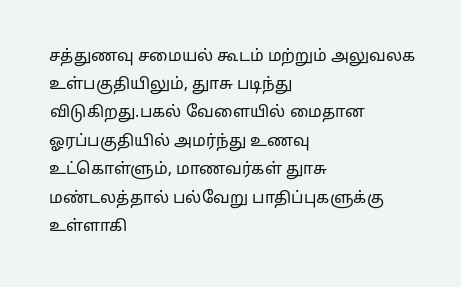சத்துணவு சமையல் கூடம் மற்றும் அலுவலக உள்பகுதியிலும், துாசு படிந்து விடுகிறது.பகல் வேளையில் மைதான ஓரப்பகுதியில் அமர்ந்து உணவு உட்கொள்ளும், மாணவர்கள் துாசு மண்டலத்தால் பல்வேறு பாதிப்புகளுக்கு உள்ளாகி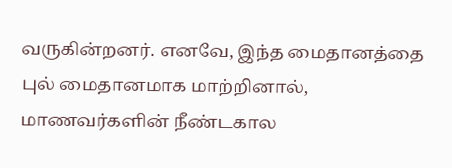வருகின்றனர். எனவே, இந்த மைதானத்தை புல் மைதானமாக மாற்றினால், மாணவர்களின் நீண்டகால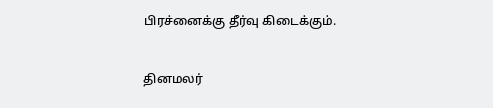பிரச்னைக்கு தீர்வு கிடைக்கும்.


தினமலர்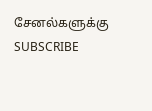சேனல்களுக்கு SUBSCRIBE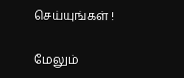செய்யுங்கள் !

மேலும்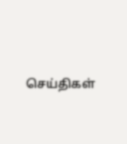செய்திகள்